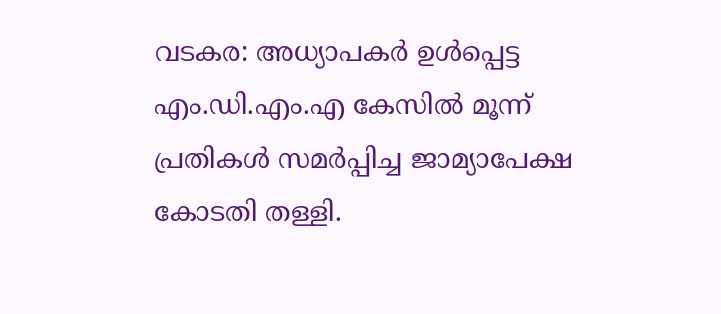വടകര: അധ്യാപകർ ഉൾപ്പെട്ട എം.ഡി.എം.എ കേസിൽ മൂന്ന് പ്രതികൾ സമർപ്പിച്ച ജാമ്യാപേക്ഷ കോടതി തള്ളി.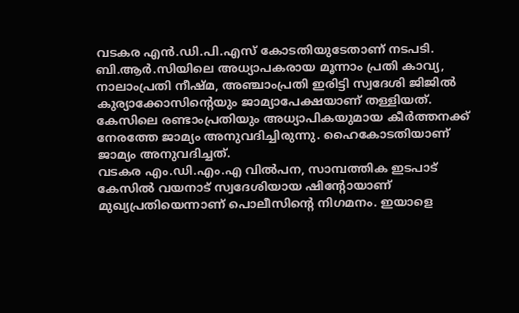വടകര എൻ.ഡി.പി.എസ് കോടതിയുടേതാണ് നടപടി. ബി.ആർ.സിയിലെ അധ്യാപകരായ മൂന്നാം പ്രതി കാവ്യ, നാലാംപ്രതി നീഷ്മ, അഞ്ചാംപ്രതി ഇരിട്ടി സ്വദേശി ജിജിൽ കുര്യാക്കോസിന്റെയും ജാമ്യാപേക്ഷയാണ് തള്ളിയത്. കേസിലെ രണ്ടാംപ്രതിയും അധ്യാപികയുമായ കീർത്തനക്ക് നേരത്തേ ജാമ്യം അനുവദിച്ചിരുന്നു. ഹൈകോടതിയാണ് ജാമ്യം അനുവദിച്ചത്.
വടകര എം.ഡി.എം.എ വിൽപന, സാമ്പത്തിക ഇടപാട് കേസിൽ വയനാട് സ്വദേശിയായ ഷിന്റോയാണ് മുഖ്യപ്രതിയെന്നാണ് പൊലീസിന്റെ നിഗമനം. ഇയാളെ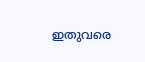ഇതുവരെ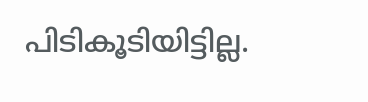പിടികൂടിയിട്ടില്ല.